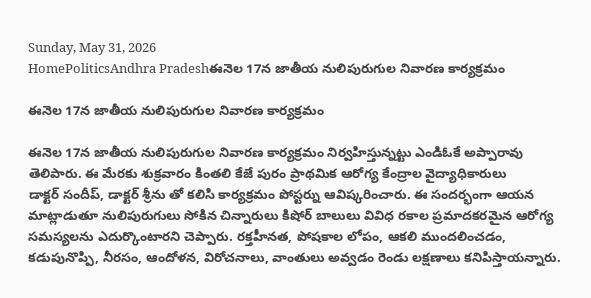Sunday, May 31, 2026
HomePoliticsAndhra Pradeshఈనెల 17న జాతీయ నులిపురుగుల నివారణ కార్యక్రమం

ఈనెల 17న జాతీయ నులిపురుగుల నివారణ కార్యక్రమం

ఈనెల 17న జాతీయ నులిపురుగుల నివారణ కార్యక్రమం నిర్వహిస్తున్నట్టు ఎండిఓకే అప్పారావు తెలిపారు. ఈ మేరకు శుక్రవారం కింతలి కేజే పురం ప్రాథమిక ఆరోగ్య కేంద్రాల వైద్యాధికారులు
డాక్టర్ సందీప్, డాక్టర్ శ్రీను తో కలిసి కార్యక్రమం పోస్టర్ను ఆవిష్కరించారు. ఈ సందర్భంగా ఆయన మాట్లాడుతూ నులిపురుగులు సోకిన చిన్నారులు కిషోర్ బాలులు వివిధ రకాల ప్రమాదకరమైన ఆరోగ్య సమస్యలను ఎదుర్కొంటారని చెప్పారు. రక్తహీనత, పోషకాల లోపం, ఆకలి ముందలించడం, కడుపునొప్పి, నీరసం, ఆందోళన, విరోచనాలు, వాంతులు అవ్వడం రెండు లక్షణాలు కనిపిస్తాయన్నారు.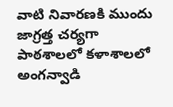వాటి నివారణకి ముందు జాగ్రత్త చర్యగా పాఠశాలలో కళాశాలలో అంగన్వాడి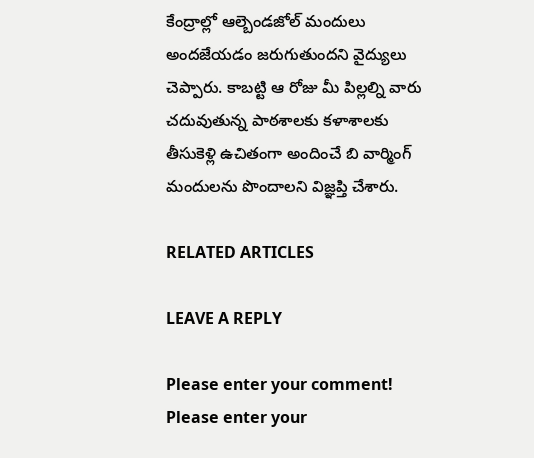కేంద్రాల్లో ఆల్బెండజోల్ మందులు అందజేయడం జరుగుతుందని వైద్యులు చెప్పారు. కాబట్టి ఆ రోజు మీ పిల్లల్ని వారు చదువుతున్న పాఠశాలకు కళాశాలకు తీసుకెళ్లి ఉచితంగా అందించే బి వార్మింగ్ మందులను పొందాలని విజ్ఞప్తి చేశారు.

RELATED ARTICLES

LEAVE A REPLY

Please enter your comment!
Please enter your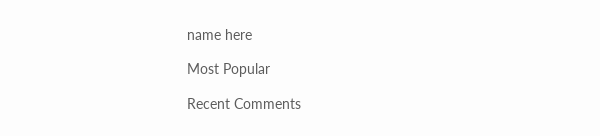name here

Most Popular

Recent Comments